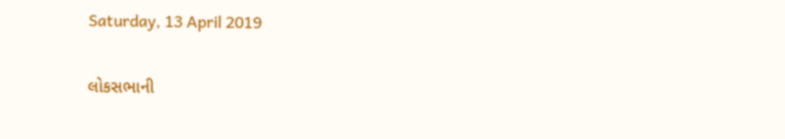Saturday, 13 April 2019

લોકસભાની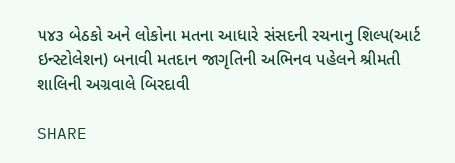૫૪૩ બેઠકો અને લોકોના મતના આધારે સંસદની રચનાનુ શિલ્પ(આર્ટ ઇન્સ્ટોલેશન) બનાવી મતદાન જાગૃતિની અભિનવ પહેલને શ્રીમતી શાલિની અગ્રવાલે બિરદાવી

SHARE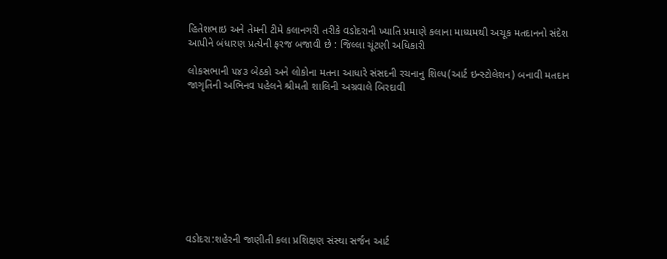હિતેશભાઇ અને તેમની ટીમે કલાનગરી તરીકે વડોદરાની ખ્યાતિ પ્રમાણે કલાના માધ્યમથી અચૂક મતદાનનો સંદેશ આપીને બંધારણ પ્રત્યેની ફરજ બજાવી છે : જિલ્લા ચૂંટણી અધિકારી

લોકસભાની ૫૪૩ બેઠકો અને લોકોના મતના આધારે સંસદની રચનાનુ શિલ્પ(આર્ટ ઇન્સ્ટોલેશન) બનાવી મતદાન જાગૃતિની અભિનવ પહેલને શ્રીમતી શાલિની અગ્રવાલે બિરદાવી










વડોદરા:શહેરની જાણીતી કલા પ્રશિક્ષણ સંસ્થા સર્જન આર્ટ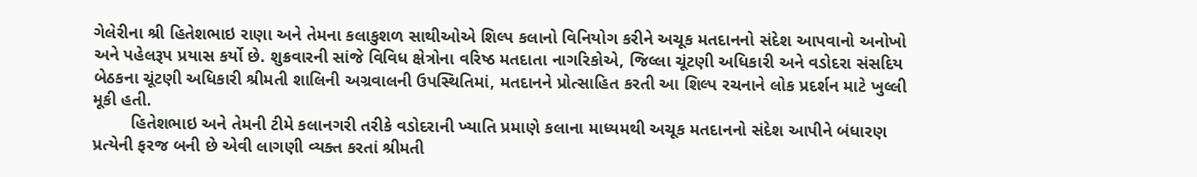ગેલેરીના શ્રી હિતેશભાઇ રાણા અને તેમના કલાકુશળ સાથીઓએ શિલ્પ કલાનો વિનિયોગ કરીને અચૂક મતદાનનો સંદેશ આપવાનો અનોખો અને પહેલરૂપ પ્રયાસ કર્યો છે. શુક્રવારની સાંજે વિવિધ ક્ષેત્રોના વરિષ્ઠ મતદાતા નાગરિકોએ, જિલ્લા ચૂંટણી અધિકારી અને વડોદરા સંસદિય બેઠકના ચૂંટણી અધિકારી શ્રીમતી શાલિની અગ્રવાલની ઉપસ્થિતિમાં, મતદાનને પ્રોત્સાહિત કરતી આ શિલ્પ રચનાને લોક પ્રદર્શન માટે ખુલ્લી મૂકી હતી.
        હિતેશભાઇ અને તેમની ટીમે કલાનગરી તરીકે વડોદરાની ખ્યાતિ પ્રમાણે કલાના માધ્યમથી અચૂક મતદાનનો સંદેશ આપીને બંધારણ પ્રત્યેની ફરજ બની છે એવી લાગણી વ્યક્ત કરતાં શ્રીમતી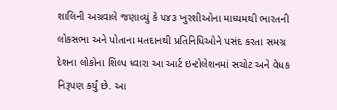શાલિની અગ્રવાલે જણાવ્યું કે ૫૪૩ ખુરશીઓના માધ્યમથી ભારતની લોકસભા અને પોતાના મતદાનથી પ્રતિનિધિઓને પસંદ કરતા સમગ્ર દેશના લોકોના શિલ્પ ધ્વારા આ આર્ટ ઇન્ટોલેશનમાં સચોટ અને વેધક નિરૂપણ કર્યું છે. આ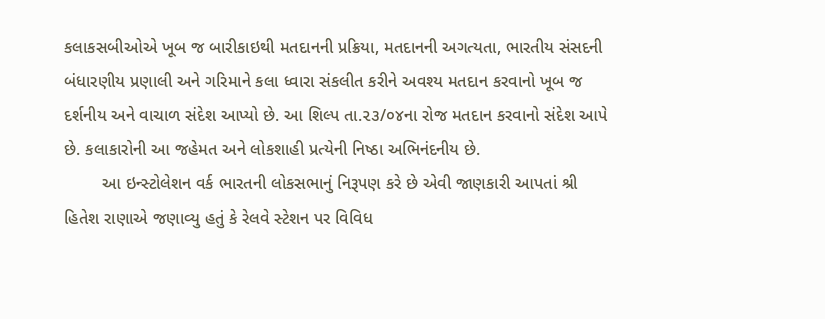કલાકસબીઓએ ખૂબ જ બારીકાઇથી મતદાનની પ્રક્રિયા, મતદાનની અગત્યતા, ભારતીય સંસદની બંધારણીય પ્રણાલી અને ગરિમાને કલા ધ્વારા સંકલીત કરીને અવશ્ય મતદાન કરવાનો ખૂબ જ દર્શનીય અને વાચાળ સંદેશ આપ્યો છે. આ શિલ્પ તા.૨૩/૦૪ના રોજ મતદાન કરવાનો સંદેશ આપે છે. કલાકારોની આ જહેમત અને લોકશાહી પ્રત્યેની નિષ્ઠા અભિનંદનીય છે.
        આ ઇન્સ્ટોલેશન વર્ક ભારતની લોકસભાનું નિરૂપણ કરે છે એવી જાણકારી આપતાં શ્રી હિતેશ રાણાએ જણાવ્યુ હતું કે રેલવે સ્ટેશન પર વિવિધ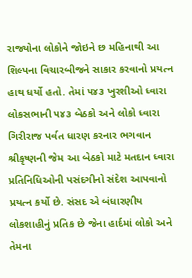રાજ્યોના લોકોને જોઇને છ મહિનાથી આ શિલ્પના વિચારબીજને સાકાર કરવાનો પ્રયત્ન હાથ ધર્યો હતો. તેમાં ૫૪૩ ખુરશીઓ ધ્વારા લોકસભાની ૫૪૩ બેઠકો અને લોકો ધ્વારા ગિરીરાજ પર્વત ધારણ કરનાર ભગવાન શ્રીકૃષ્ણની જેમ આ બેઠકો માટે મતદાન ધ્વારા પ્રતિનિધિઓની પસંદગીનો સંદેશ આપવાનો પ્રયત્ન કર્યો છે. સંસદ એ બંધારણીય લોકશાહીનું પ્રતિક છે જેના હાર્દમાં લોકો અને તેમના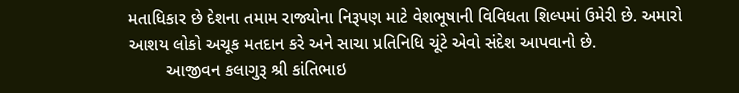મતાધિકાર છે દેશના તમામ રાજ્યોના નિરૂપણ માટે વેશભૂષાની વિવિધતા શિલ્પમાં ઉમેરી છે. અમારો આશય લોકો અચૂક મતદાન કરે અને સાચા પ્રતિનિધિ ચૂંટે એવો સંદેશ આપવાનો છે.
        આજીવન કલાગુરૂ શ્રી કાંતિભાઇ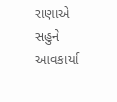રાણાએ સહુને આવકાર્યા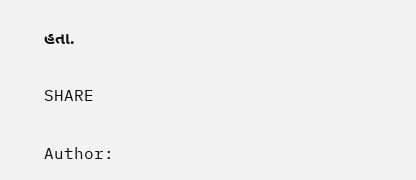હતા.

SHARE

Author: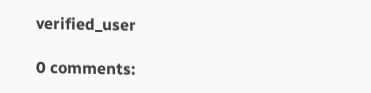verified_user

0 comments: